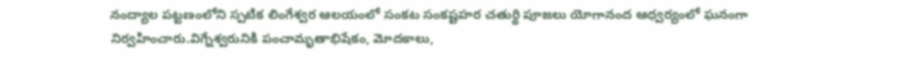నంద్యాల పట్టణంలోని స్పటిక లింగేశ్వర ఆలయంలో సంకట సంకష్టహర చతుర్థి పూజలు యోగానంద ఆధ్వర్యంలో ఘనంగా నిర్వహించారు.విగ్నేశ్వరునికి పంచామృతాభిషేకం, మోదకాలు,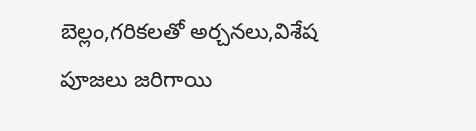బెల్లం,గరికలతో అర్చనలు,విశేష పూజలు జరిగాయి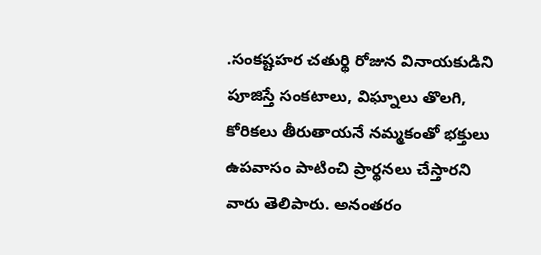.సంకష్టహర చతుర్థి రోజున వినాయకుడిని పూజిస్తే సంకటాలు, విఘ్నాలు తొలగి, కోరికలు తీరుతాయనే నమ్మకంతో భక్తులు ఉపవాసం పాటించి ప్రార్థనలు చేస్తారని వారు తెలిపారు. అనంతరం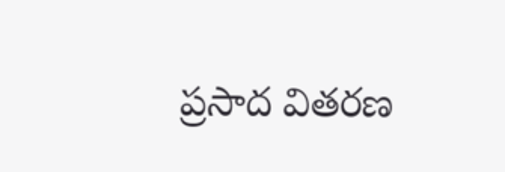ప్రసాద వితరణ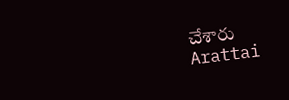చేశారు
Arattai